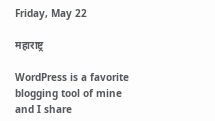Friday, May 22

महाराष्ट्र

WordPress is a favorite blogging tool of mine and I share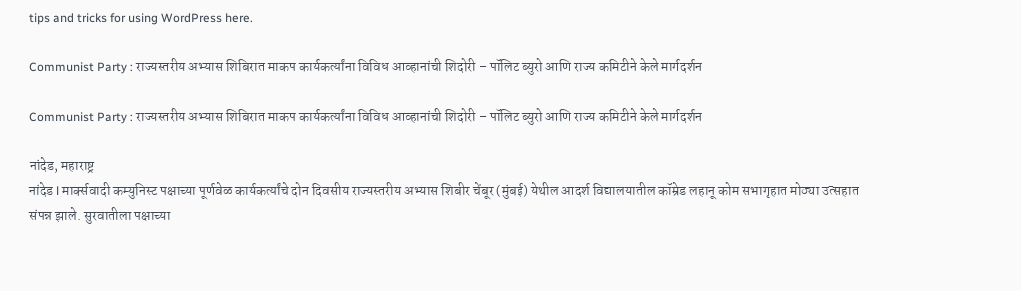tips and tricks for using WordPress here.

Communist Party : राज्यस्तरीय अभ्यास शिबिरात माकप कार्यकर्त्यांना विविध आव्हानांची शिदोरी – पॉलिट ब्युरो आणि राज्य कमिटीने केले मार्गदर्शन

Communist Party : राज्यस्तरीय अभ्यास शिबिरात माकप कार्यकर्त्यांना विविध आव्हानांची शिदोरी – पॉलिट ब्युरो आणि राज्य कमिटीने केले मार्गदर्शन

नांदेड, महाराष्ट्र
नांदेड l मार्क्सवादी कम्युनिस्ट पक्षाच्या पूर्णवेळ कार्यकर्त्यांचे दोन दिवसीय राज्यस्तरीय अभ्यास शिबीर चेंबूर (मुंबई) येथील आदर्श विद्यालयातील कॉम्रेड लहानू कोम सभागृहात मोठ्या उत्सहात संपन्न झाले. सुरवातीला पक्षाच्या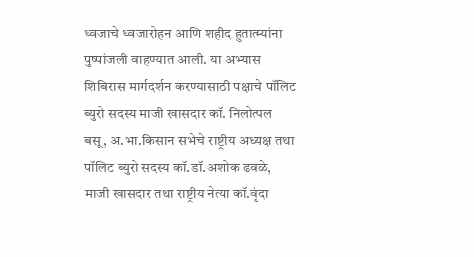ध्वजाचे ध्वजारोहन आणि शहीद हुतात्म्यांना पुष्पांजली वाहण्यात आली. या अभ्यास शिबिरास मार्गदर्शन करण्यासाठी पक्षाचे पॉलिट ब्युरो सदस्य माजी खासदार कॉ. निलोत्पल बसू, अ.भा.किसान सभेचे राष्ट्रीय अध्यक्ष तथा पॉलिट ब्युरो सदस्य कॉ.डॉ.अशोक ढवळे, माजी खासदार तथा राष्ट्रीय नेत्या कॉ.वृंदा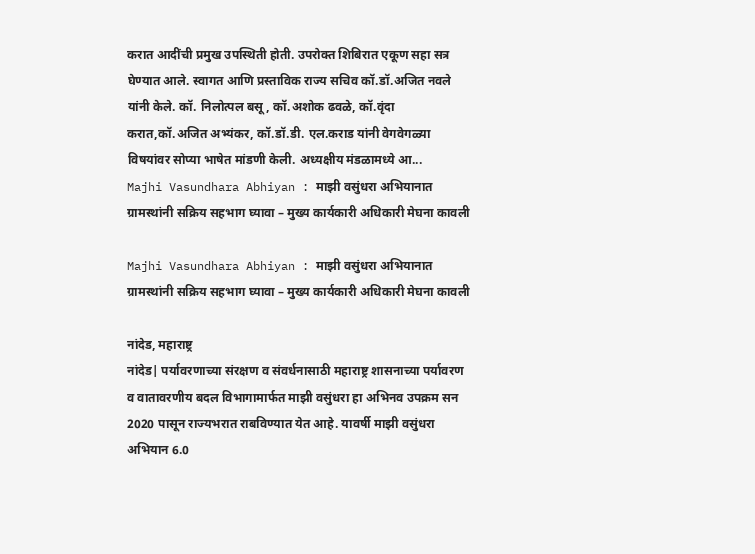करात आदींची प्रमुख उपस्थिती होती. उपरोक्त शिबिरात एकूण सहा सत्र घेण्यात आले. स्वागत आणि प्रस्ताविक राज्य सचिव कॉ.डॉ.अजित नवले यांनी केले. कॉ. निलोत्पल बसू, कॉ.अशोक ढवळे, कॉ.वृंदा करात,कॉ.अजित अभ्यंकर, कॉ.डॉ.डी. एल.कराड यांनी वेगवेगळ्या विषयांवर सोप्या भाषेत मांडणी केली. अध्यक्षीय मंडळामध्ये आ...
Majhi Vasundhara Abhiyan : माझी वसुंधरा अभियानात ग्रामस्थांनी सक्रिय सहभाग घ्यावा – मुख्य कार्यकारी अधिकारी मेघना कावली

Majhi Vasundhara Abhiyan : माझी वसुंधरा अभियानात ग्रामस्थांनी सक्रिय सहभाग घ्यावा – मुख्य कार्यकारी अधिकारी मेघना कावली

नांदेड, महाराष्ट्र
नांदेड| पर्यावरणाच्या संरक्षण व संवर्धनासाठी महाराष्ट्र शासनाच्या पर्यावरण व वातावरणीय बदल विभागामार्फत माझी वसुंधरा हा अभिनव उपक्रम सन 2020 पासून राज्यभरात राबविण्यात येत आहे. यावर्षी माझी वसुंधरा अभियान 6.0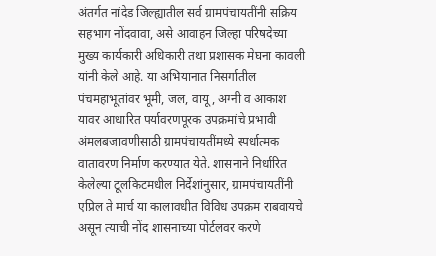अंतर्गत नांदेड जिल्ह्यातील सर्व ग्रामपंचायतींनी सक्रिय सहभाग नोंदवावा, असे आवाहन जिल्‍हा परिषदेच्‍या मुख्य कार्यकारी अधिकारी तथा प्रशासक मेघना कावली यांनी केले आहे. या अभियानात निसर्गातील पंचमहाभूतांवर भूमी, जल, वायू, अग्नी व आकाश यावर आधारित पर्यावरणपूरक उपक्रमांचे प्रभावी अंमलबजावणीसाठी ग्रामपंचायतींमध्ये स्‍पर्धात्‍मक वातावरण निर्माण करण्यात येते. शासनाने निर्धारित केलेल्या टूलकिटमधील निर्देशांनुसार, ग्रामपंचायतींनी एप्रिल ते मार्च या कालावधीत विविध उपक्रम राबवायचे असून त्याची नोंद शासनाच्या पोर्टलवर करणे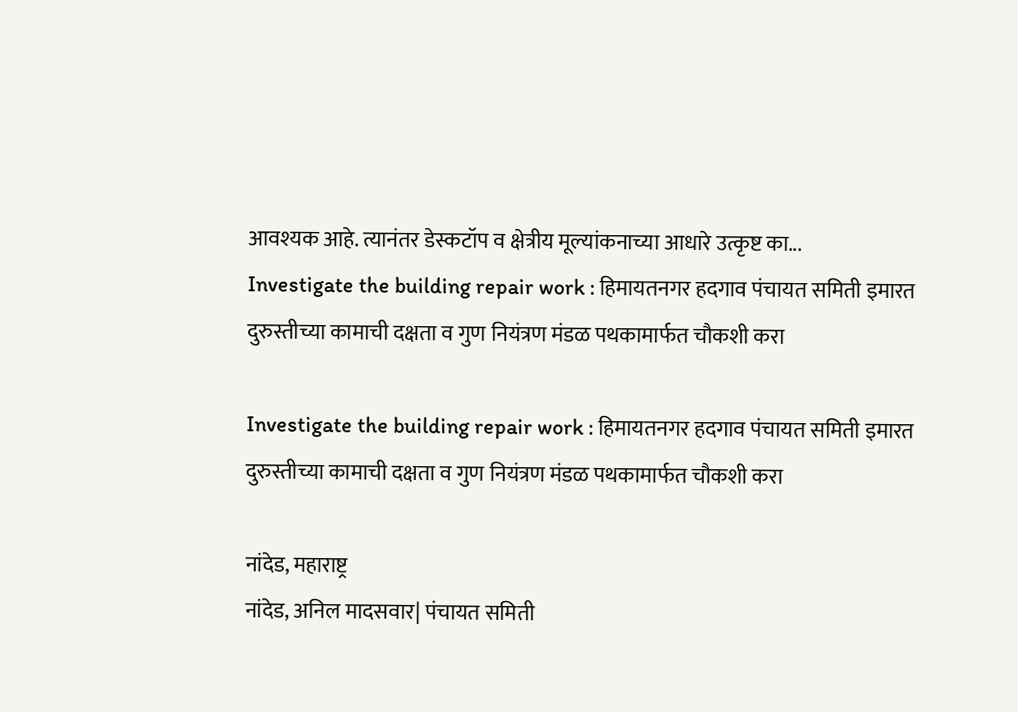आवश्यक आहे. त्यानंतर डेस्कटॉप व क्षेत्रीय मूल्यांकनाच्या आधारे उत्कृष्ट का...
Investigate the building repair work : हिमायतनगर हदगाव पंचायत समिती इमारत दुरुस्तीच्या कामाची दक्षता व गुण नियंत्रण मंडळ पथकामार्फत चौकशी करा

Investigate the building repair work : हिमायतनगर हदगाव पंचायत समिती इमारत दुरुस्तीच्या कामाची दक्षता व गुण नियंत्रण मंडळ पथकामार्फत चौकशी करा

नांदेड, महाराष्ट्र
नांदेड, अनिल मादसवार| पंचायत समिती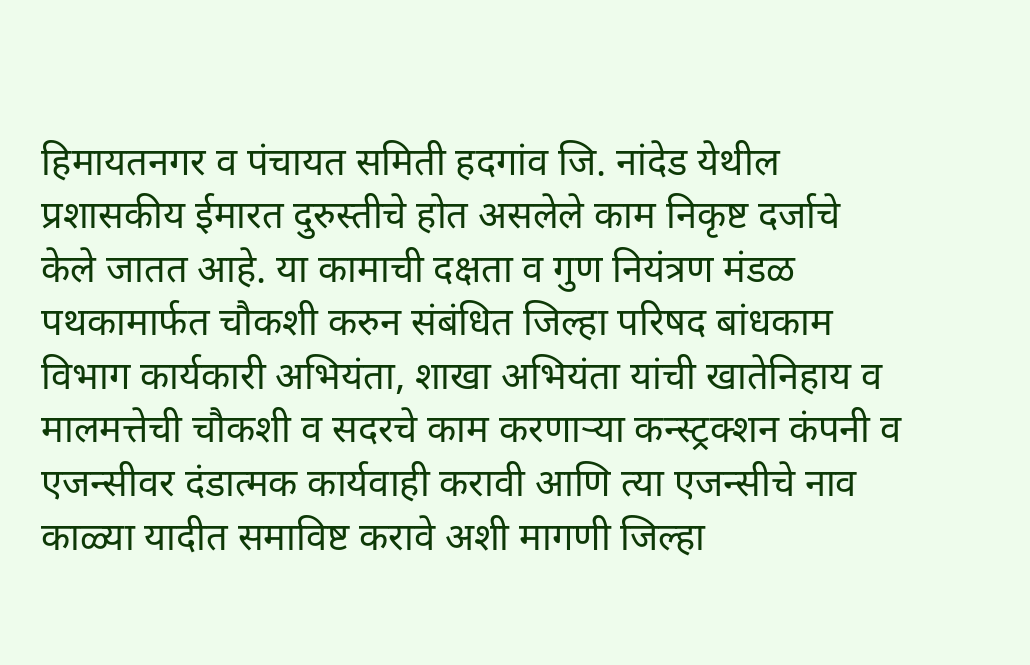हिमायतनगर व पंचायत समिती हदगांव जि. नांदेड येथील प्रशासकीय ईमारत दुरुस्तीचे होत असलेले काम निकृष्ट दर्जाचे केले जातत आहे. या कामाची दक्षता व गुण नियंत्रण मंडळ पथकामार्फत चौकशी करुन संबंधित जिल्हा परिषद बांधकाम विभाग कार्यकारी अभियंता, शाखा अभियंता यांची खातेनिहाय व मालमत्तेची चौकशी व सदरचे काम करणाऱ्या कन्स्ट्रक्शन कंपनी व एजन्सीवर दंडात्मक कार्यवाही करावी आणि त्या एजन्सीचे नाव काळ्या यादीत समाविष्ट करावे अशी मागणी जिल्हा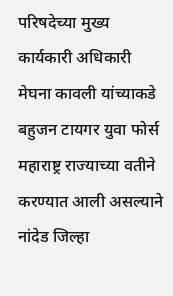परिषदेच्या मुख्य कार्यकारी अधिकारी मेघना कावली यांच्याकडे बहुजन टायगर युवा फोर्स महाराष्ट्र राज्याच्या वतीने करण्यात आली असल्याने नांदेड जिल्हा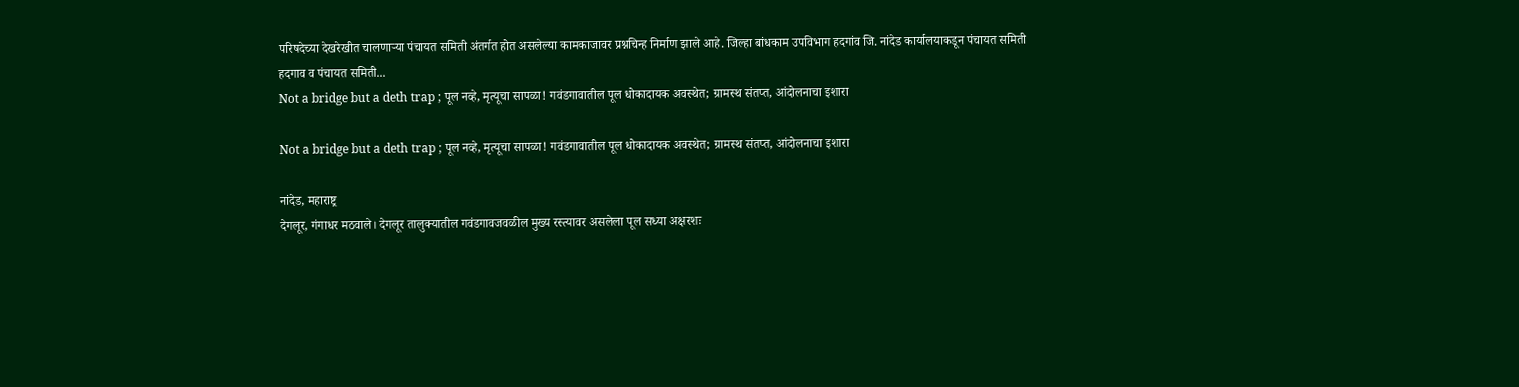परिषदेच्या देखरेखीत चालणाऱ्या पंचायत समिती अंतर्गत होत असलेल्या कामकाजावर प्रश्नचिन्ह निर्माण झाले आहे. जिल्हा बांधकाम उपविभाग हदगांव जि. नांदेड कार्यालयाकडून पंचायत समिती हदगाव व पंचायत समिती...
Not a bridge but a deth trap ; पूल नव्हे, मृत्यूचा सापळा! गवंडगावातील पूल धोकादायक अवस्थेत; ग्रामस्थ संतप्त, आंदोलनाचा इशारा

Not a bridge but a deth trap ; पूल नव्हे, मृत्यूचा सापळा! गवंडगावातील पूल धोकादायक अवस्थेत; ग्रामस्थ संतप्त, आंदोलनाचा इशारा

नांदेड, महाराष्ट्र
देगलूर, गंगाधर मठवाले। देगलूर तालुक्यातील गवंडगावजवळील मुख्य रस्त्यावर असलेला पूल सध्या अक्षरशः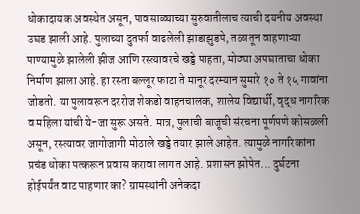धोकादायक अवस्थेत असून, पावसाळ्याच्या सुरुवातीलाच त्याची दयनीय अवस्था उघड झाली आहे. पुलाच्या दुतर्फा वाढलेली झाडाझुडपे, तळातून वाहणाऱ्या पाण्यामुळे झालेली झीज आणि रस्त्यावरचे खड्डे पाहता, मोठ्या अपघाताचा धोका निर्माण झाला आहे. हा रस्ता बल्लूर फाटा ते मानूर दरम्यान सुमारे १० ते १५ गावांना जोडतो. या पुलावरून दररोज शेकडो वाहनचालक, शालेय विद्यार्थी, वृद्ध नागरिक व महिला यांची ये-जा सुरू असते. मात्र, पुलाची बाजूची संरचना पूर्णपणे कोसळली असून, रस्त्यावर जागोजागी मोठाले खड्डे तयार झाले आहेत. त्यामुळे नागरिकांना प्रचंड धोका पत्करून प्रवास करावा लागत आहे. प्रशासन झोपेत... दुर्घटना होईपर्यंत वाट पाहणार का? ग्रामस्थांनी अनेकदा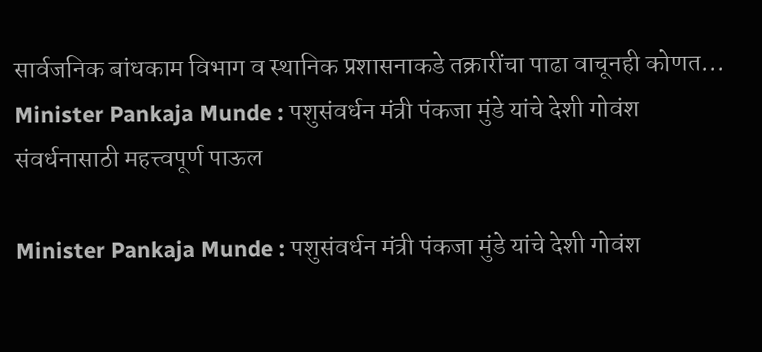सार्वजनिक बांधकाम विभाग व स्थानिक प्रशासनाकडे तक्रारींचा पाढा वाचूनही कोणत...
Minister Pankaja Munde : पशुसंवर्धन मंत्री पंकजा मुंडे यांचे देशी गोवंश संवर्धनासाठी महत्त्वपूर्ण पाऊल

Minister Pankaja Munde : पशुसंवर्धन मंत्री पंकजा मुंडे यांचे देशी गोवंश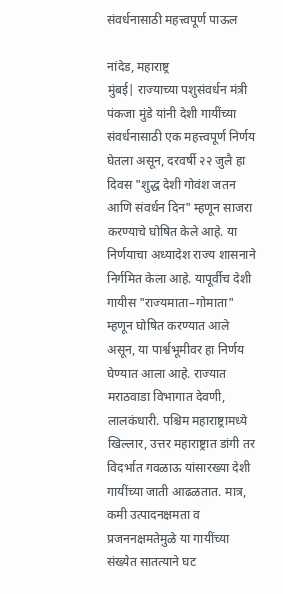संवर्धनासाठी महत्त्वपूर्ण पाऊल

नांदेड, महाराष्ट्र
मुंबई| राज्याच्या पशुसंवर्धन मंत्री पंकजा मुंडे यांनी देशी गायींच्या संवर्धनासाठी एक महत्त्वपूर्ण निर्णय घेतला असून, दरवर्षी २२ जुलै हा दिवस "शुद्ध देशी गोवंश जतन आणि संवर्धन दिन" म्हणून साजरा करण्याचे घोषित केले आहे. या निर्णयाचा अध्यादेश राज्य शासनाने निर्गमित केला आहे. यापूर्वीच देशी गायीस "राज्यमाता–गोमाता" म्हणून घोषित करण्यात आले असून, या पार्श्वभूमीवर हा निर्णय घेण्यात आला आहे. राज्यात मराठवाडा विभागात देवणी, लालकंधारी. पश्चिम महाराष्ट्रामध्ये खिल्लार, उत्तर महाराष्ट्रात डांगी तर विदर्भात गवळाऊ यांसारख्या देशी गायींच्या जाती आढळतात. मात्र, कमी उत्पादनक्षमता व प्रजननक्षमतेमुळे या गायींच्या संख्येत सातत्याने घट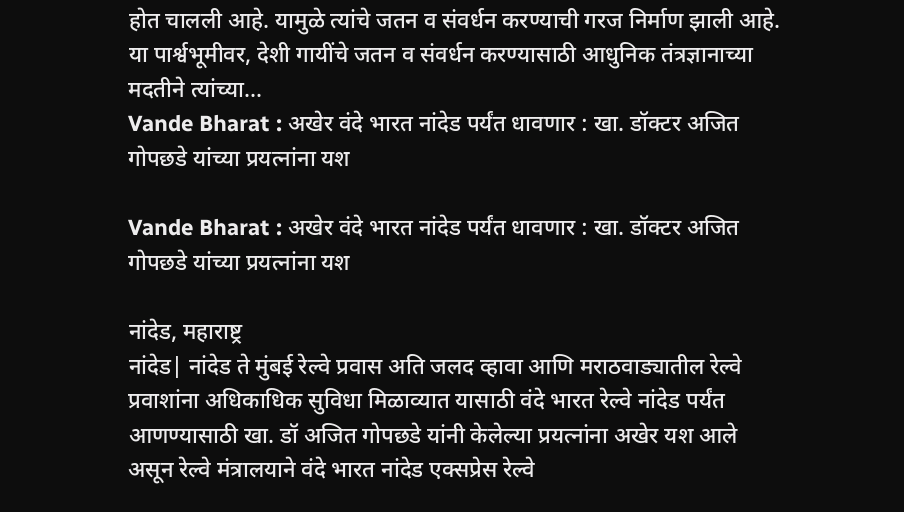होत चालली आहे. यामुळे त्यांचे जतन व संवर्धन करण्याची गरज निर्माण झाली आहे. या पार्श्वभूमीवर, देशी गायींचे जतन व संवर्धन करण्यासाठी आधुनिक तंत्रज्ञानाच्या मदतीने त्यांच्या...
Vande Bharat : अखेर वंदे भारत नांदेड पर्यंत धावणार : खा. डॉक्टर अजित गोपछडे यांच्या प्रयत्नांना यश

Vande Bharat : अखेर वंदे भारत नांदेड पर्यंत धावणार : खा. डॉक्टर अजित गोपछडे यांच्या प्रयत्नांना यश

नांदेड, महाराष्ट्र
नांदेड| नांदेड ते मुंबई रेल्वे प्रवास अति जलद व्हावा आणि मराठवाड्यातील रेल्वे प्रवाशांना अधिकाधिक सुविधा मिळाव्यात यासाठी वंदे भारत रेल्वे नांदेड पर्यंत आणण्यासाठी खा. डॉ अजित गोपछडे यांनी केलेल्या प्रयत्नांना अखेर यश आले असून रेल्वे मंत्रालयाने वंदे भारत नांदेड एक्सप्रेस रेल्वे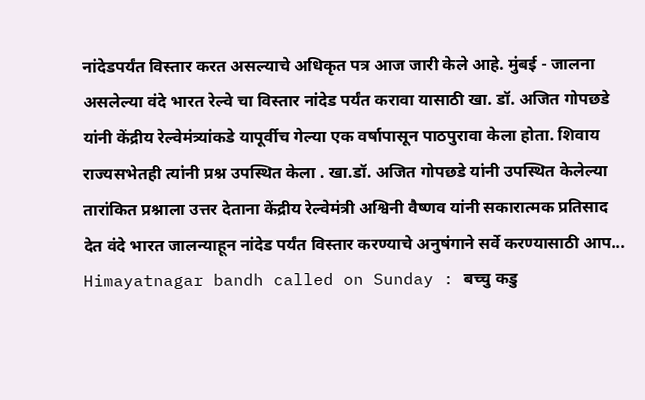नांदेडपर्यंत विस्तार करत असल्याचे अधिकृत पत्र आज जारी केले आहे. मुंबई - जालना असलेल्या वंदे भारत रेल्वे चा विस्तार नांदेड पर्यंत करावा यासाठी खा. डॉ. अजित गोपछडे यांनी केंद्रीय रेल्वेमंत्र्यांकडे यापूर्वीच गेल्या एक वर्षापासून पाठपुरावा केला होता. शिवाय राज्यसभेतही त्यांनी प्रश्न उपस्थित केला . खा.डॉ. अजित गोपछडे यांनी उपस्थित केलेल्या तारांकित प्रश्नाला उत्तर देताना केंद्रीय रेल्वेमंत्री अश्विनी वैष्णव यांनी सकारात्मक प्रतिसाद देत वंदे भारत जालन्याहून नांदेड पर्यंत विस्तार करण्याचे अनुषंगाने सर्वे करण्यासाठी आप...
Himayatnagar bandh called on Sunday : बच्चु कडु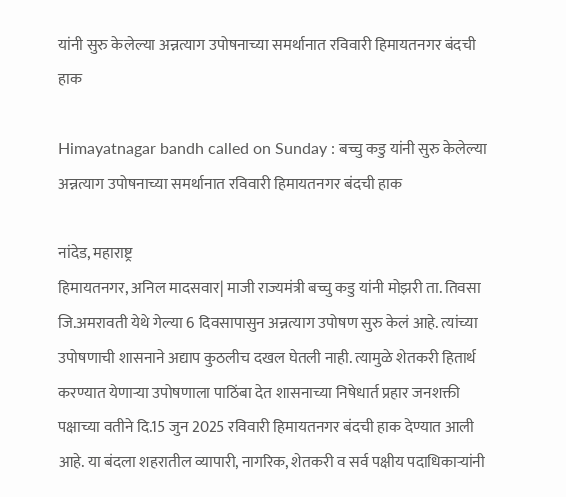यांनी सुरु केलेल्या अन्नत्याग उपोषनाच्या समर्थानात रविवारी हिमायतनगर बंदची हाक

Himayatnagar bandh called on Sunday : बच्चु कडु यांनी सुरु केलेल्या अन्नत्याग उपोषनाच्या समर्थानात रविवारी हिमायतनगर बंदची हाक

नांदेड, महाराष्ट्र
हिमायतनगर, अनिल मादसवार| माजी राज्यमंत्री बच्चु कडु यांनी मोझरी ता. तिवसा जि.अमरावती येथे गेल्या 6 दिवसापासुन अन्नत्याग उपोषण सुरु केलं आहे. त्यांच्या उपोषणाची शासनाने अद्याप कुठलीच दखल घेतली नाही. त्यामुळे शेतकरी हितार्थ करण्यात येणाऱ्या उपोषणाला पाठिंबा देत शासनाच्या निषेधार्त प्रहार जनशक्ती पक्षाच्या वतीने दि.15 जुन 2025 रविवारी हिमायतनगर बंदची हाक देण्यात आली आहे. या बंदला शहरातील व्यापारी, नागरिक, शेतकरी व सर्व पक्षीय पदाधिकाऱ्यांनी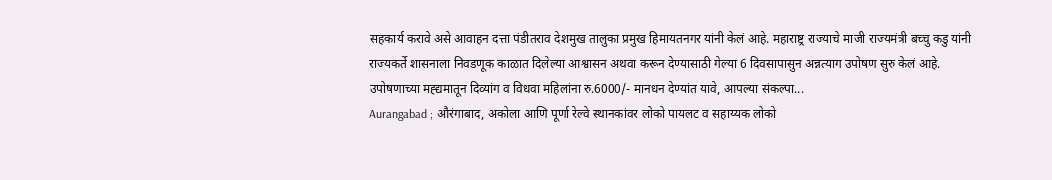सहकार्य करावे असे आवाहन दत्ता पंडीतराव देशमुख तालुका प्रमुख हिमायतनगर यांनी केलं आहे. महाराष्ट्र राज्याचे माजी राज्यमंत्री बच्चु कडु यांनी राज्यकर्ते शासनाला निवडणूक काळात दिलेल्या आश्वासन अथवा करून देण्यासाठी गेल्या 6 दिवसापासुन अन्नत्याग उपोषण सुरु केलं आहे. उपोषणाच्या मह्द्यमातून दिव्यांग व विधवा महिलांना रु.6000/- मानधन देण्यांत यावे, आपल्या संकल्पा...
Aurangabad ; औरंगाबाद, अकोला आणि पूर्णा रेल्वे स्थानकांवर लोको पायलट व सहाय्यक लोको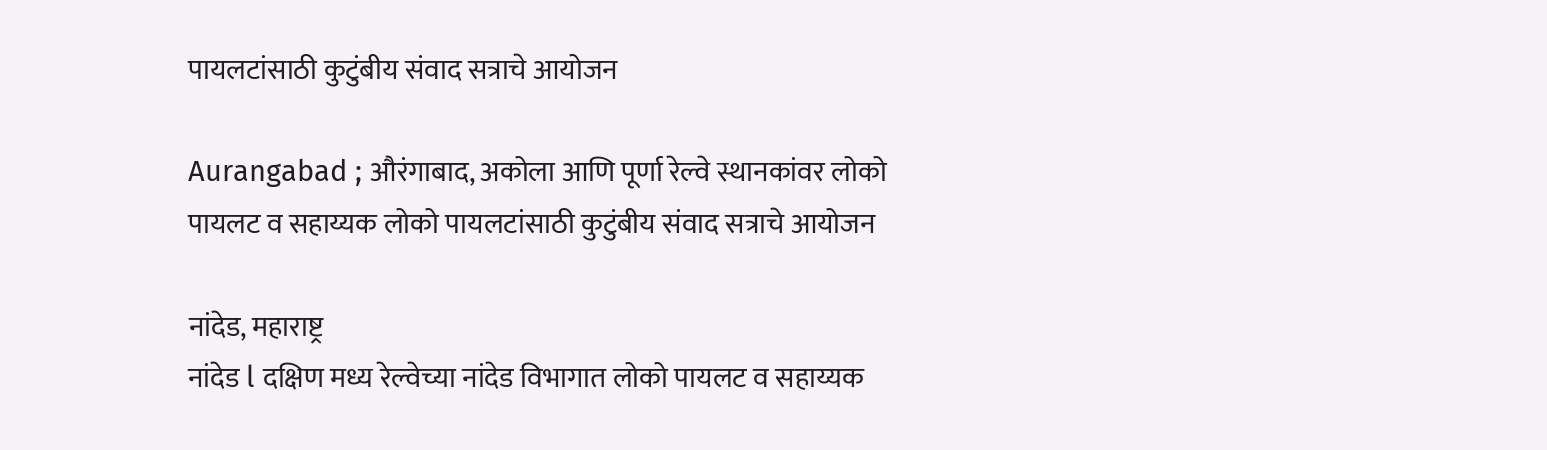पायलटांसाठी कुटुंबीय संवाद सत्राचे आयोजन

Aurangabad ; औरंगाबाद, अकोला आणि पूर्णा रेल्वे स्थानकांवर लोको पायलट व सहाय्यक लोको पायलटांसाठी कुटुंबीय संवाद सत्राचे आयोजन

नांदेड, महाराष्ट्र
नांदेड l दक्षिण मध्य रेल्वेच्या नांदेड विभागात लोको पायलट व सहाय्यक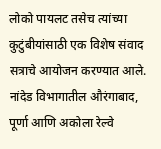लोको पायलट तसेच त्यांच्या कुटुंबीयांसाठी एक विशेष संवाद सत्राचे आयोजन करण्यात आले. नांदेड विभागातील औरंगाबाद, पूर्णा आणि अकोला रेल्वे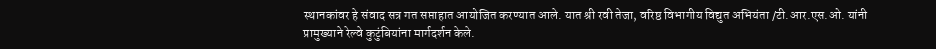स्थानकांवर हे संवाद सत्र गत सप्ताहात आयोजित करण्यात आले. यात श्री रवी तेजा, वरिष्ठ विभागीय विद्युत अभियंता /टी.आर.एस.ओ. यांनी प्रामुख्याने रेल्वे कुटुंबियांना मार्गदर्शन केले.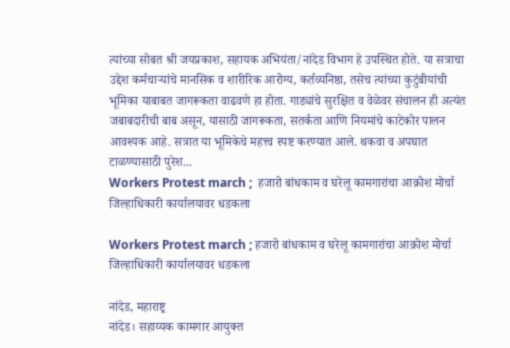त्यांच्या सोबत श्री जयप्रकाश, सहायक अभियंता/नांदेड विभाग हे उपस्थित होते. या सत्राचा उद्देश कर्मचाऱ्यांचे मानसिक व शारीरिक आरोग्य, कर्तव्यनिष्ठा, तसेच त्यांच्या कुटुंबीयांची भूमिका याबाबत जागरूकता वाढवणे हा होता. गाड्यांचे सुरक्षित व वेळेवर संचालन ही अत्यंत जबाबदारीची बाब असून, यासाठी जागरूकता, सतर्कता आणि नियमांचे काटेकोर पालन आवश्यक आहे. सत्रात या भूमिकेचे महत्त्व स्पष्ट करण्यात आले. थकवा व अपघात टाळण्यासाठी पुरेश...
Workers Protest march ;  हजारो बांधकाम व घरेलू कामगारांचा आक्रोश मोर्चा जिल्हाधिकारी कार्यालयावर धडकला

Workers Protest march ; हजारो बांधकाम व घरेलू कामगारांचा आक्रोश मोर्चा जिल्हाधिकारी कार्यालयावर धडकला

नांदेड, महाराष्ट्र
नांदेड। सहाय्यक कामगार आयुक्त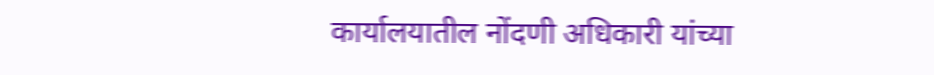कार्यालयातील नोंदणी अधिकारी यांच्या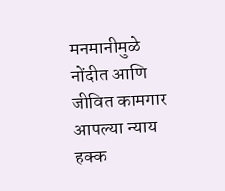मनमानीमुळे नोंदीत आणि जीवित कामगार आपल्या न्याय हक्क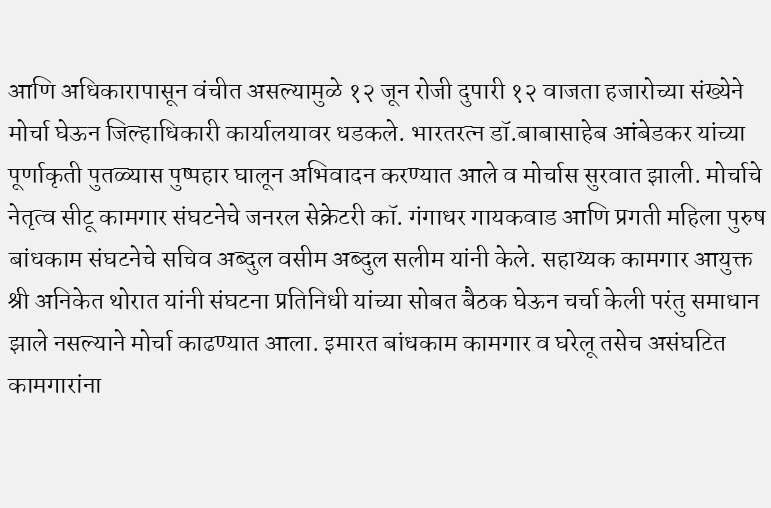आणि अधिकारापासून वंचीत असल्यामुळे १२ जून रोजी दुपारी १२ वाजता हजारोच्या संख्येने मोर्चा घेऊन जिल्हाधिकारी कार्यालयावर धडकले. भारतरत्न डॉ.बाबासाहेब आंबेडकर यांच्या पूर्णाकृती पुतळ्यास पुष्पहार घालून अभिवादन करण्यात आले व मोर्चास सुरवात झाली. मोर्चाचे नेतृत्व सीटू कामगार संघटनेचे जनरल सेक्रेटरी कॉ. गंगाधर गायकवाड आणि प्रगती महिला पुरुष बांधकाम संघटनेचे सचिव अब्दुल वसीम अब्दुल सलीम यांनी केले. सहाय्यक कामगार आयुक्त श्री अनिकेत थोरात यांनी संघटना प्रतिनिधी यांच्या सोबत बैठक घेऊन चर्चा केली परंतु समाधान झाले नसल्याने मोर्चा काढण्यात आला. इमारत बांधकाम कामगार व घरेलू तसेच असंघटित कामगारांना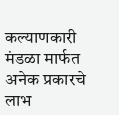कल्याणकारी मंडळा मार्फत अनेक प्रकारचे लाभ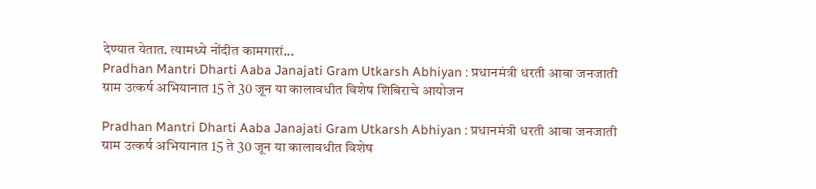देण्यात येतात. त्यामध्ये नोंदीत कामगारां...
Pradhan Mantri Dharti Aaba Janajati Gram Utkarsh Abhiyan : प्रधानमंत्री धरती आबा जनजाती ग्राम उत्कर्ष अभियानात 15 ते 30 जून या कालावधीत विशेष शिबिराचे आयोजन

Pradhan Mantri Dharti Aaba Janajati Gram Utkarsh Abhiyan : प्रधानमंत्री धरती आबा जनजाती ग्राम उत्कर्ष अभियानात 15 ते 30 जून या कालावधीत विशेष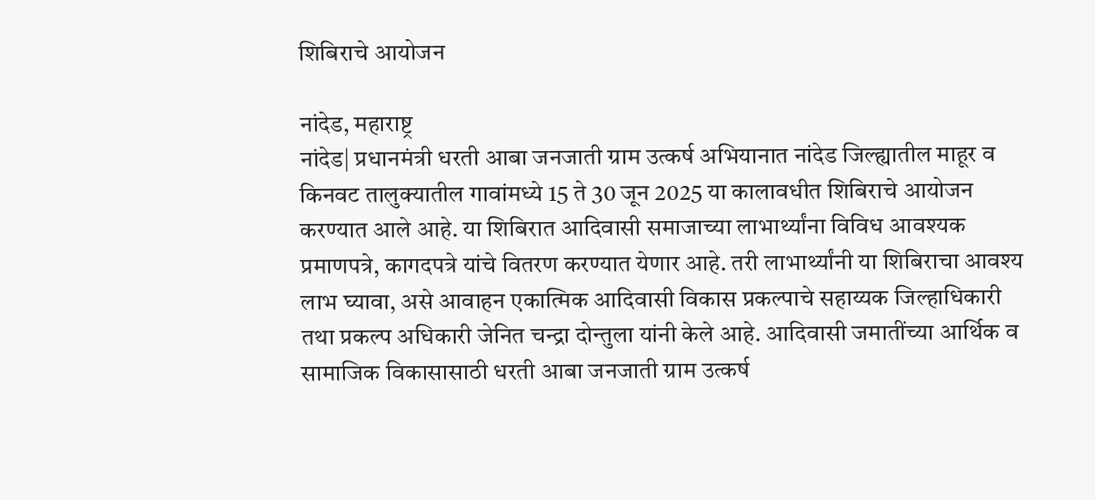शिबिराचे आयोजन

नांदेड, महाराष्ट्र
नांदेड| प्रधानमंत्री धरती आबा जनजाती ग्राम उत्कर्ष अभियानात नांदेड जिल्ह्यातील माहूर व किनवट तालुक्यातील गावांमध्ये 15 ते 30 जून 2025 या कालावधीत शिबिराचे आयोजन करण्यात आले आहे. या शिबिरात आदिवासी समाजाच्या लाभार्थ्यांना विविध आवश्यक प्रमाणपत्रे, कागदपत्रे यांचे वितरण करण्यात येणार आहे. तरी लाभार्थ्यांनी या शिबिराचा आवश्य लाभ घ्यावा, असे आवाहन एकात्मिक आदिवासी विकास प्रकल्पाचे सहाय्यक जिल्हाधिकारी तथा प्रकल्प अधिकारी जेनित चन्द्रा दोन्तुला यांनी केले आहे. आदिवासी जमातींच्या आर्थिक व सामाजिक विकासासाठी धरती आबा जनजाती ग्राम उत्कर्ष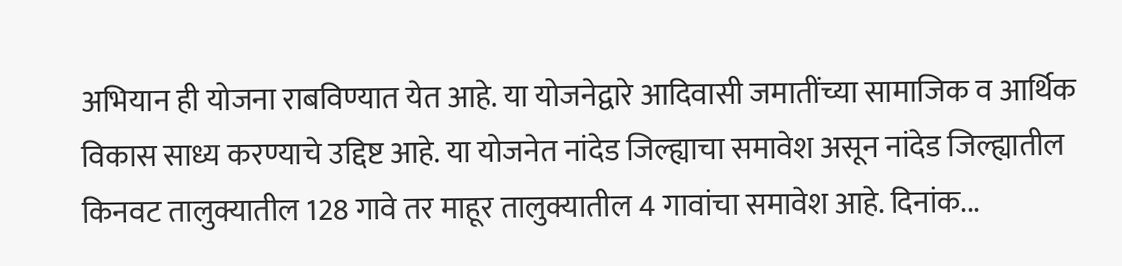अभियान ही योजना राबविण्यात येत आहे. या योजनेद्वारे आदिवासी जमातींच्या सामाजिक व आर्थिक विकास साध्य करण्याचे उद्दिष्ट आहे. या योजनेत नांदेड जिल्ह्याचा समावेश असून नांदेड जिल्ह्यातील किनवट तालुक्यातील 128 गावे तर माहूर तालुक्यातील 4 गावांचा समावेश आहे. दिनांक...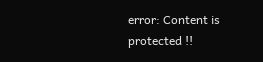error: Content is protected !!